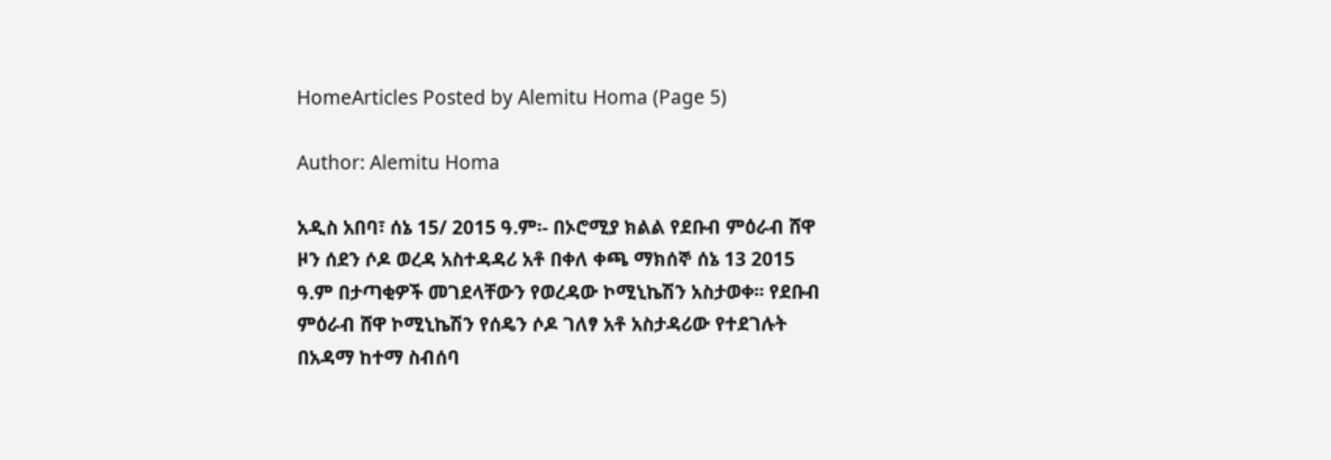HomeArticles Posted by Alemitu Homa (Page 5)

Author: Alemitu Homa

አዲስ አበባ፣ ሰኔ 15/ 2015 ዓ.ም፡- በኦሮሚያ ክልል የደቡብ ምዕራብ ሸዋ ዞን ሰደን ሶዶ ወረዳ አስተዳዳሪ አቶ በቀለ ቀጫ ማክሰኞ ሰኔ 13 2015 ዓ.ም በታጣቂዎች መገደላቸውን የወረዳው ኮሚኒኬሽን አስታወቀ፡፡ የደቡብ ምዕራብ ሸዋ ኮሚኒኬሽን የሰዴን ሶዶ ገለፃ አቶ አስታዳሪው የተደገሉት በአዳማ ከተማ ስብሰባ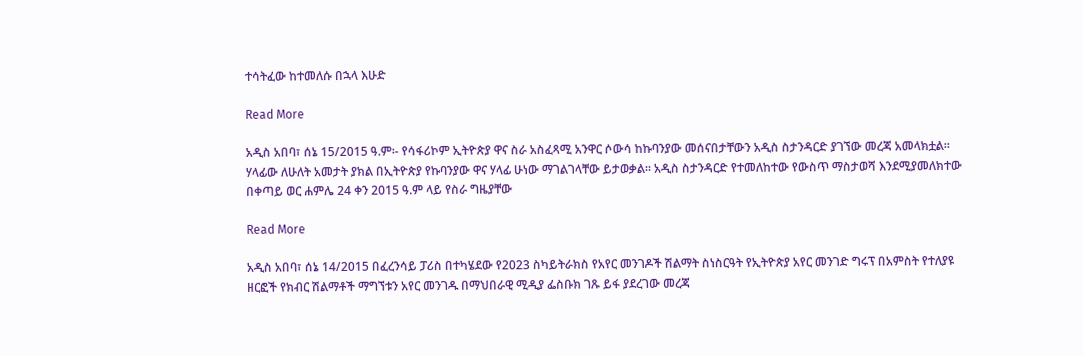ተሳትፈው ከተመለሱ በኋላ እሁድ

Read More

አዲስ አበባ፣ ሰኔ 15/2015 ዓ.ም፡- የሳፋሪኮም ኢትዮጵያ ዋና ስራ አስፈጻሚ አንዋር ሶውሳ ከኩባንያው መሰናበታቸውን አዲስ ስታንዳርድ ያገኘው መረጃ አመላክቷል። ሃላፊው ለሁለት አመታት ያክል በኢትዮጵያ የኩባንያው ዋና ሃላፊ ሁነው ማገልገላቸው ይታወቃል። አዲስ ስታንዳርድ የተመለከተው የውስጥ ማስታወሻ እንደሚያመለክተው በቀጣይ ወር ሐምሌ 24 ቀን 2015 ዓ.ም ላይ የስራ ግዜያቸው

Read More

አዲስ አበባ፣ ሰኔ 14/2015 በፈረንሳይ ፓሪስ በተካሄደው የ2023 ስካይትራክስ የአየር መንገዶች ሽልማት ስነስርዓት የኢትዮጵያ አየር መንገድ ግሩፕ በአምስት የተለያዩ ዘርፎች የክብር ሽልማቶች ማግኘቱን አየር መንገዱ በማህበራዊ ሚዲያ ፌስቡክ ገጹ ይፋ ያደረገው መረጃ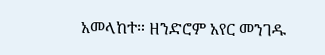አመላከተ። ዘንድሮም አየር መንገዱ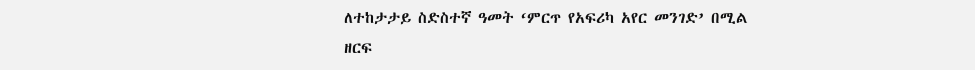ለተከታታይ ስድስተኛ ዓመት ‘ምርጥ የአፍሪካ አየር መንገድ’ በሚል ዘርፍ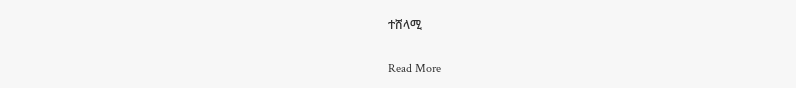ተሸላሚ

Read More